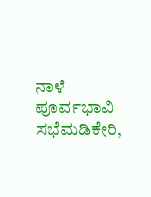ನಾಳೆ ಪೂರ್ವಭಾವಿ ಸಭೆಮಡಿಕೇರಿ,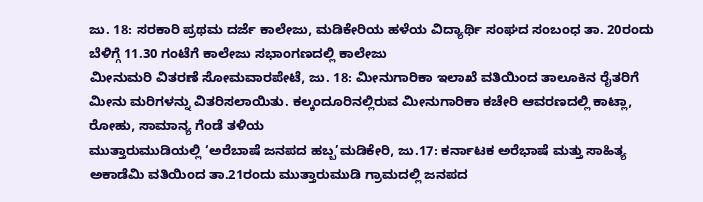ಜು. 18: ಸರಕಾರಿ ಪ್ರಥಮ ದರ್ಜೆ ಕಾಲೇಜು, ಮಡಿಕೇರಿಯ ಹಳೆಯ ವಿದ್ಯಾರ್ಥಿ ಸಂಘದ ಸಂಬಂಧ ತಾ. 20ರಂದು ಬೆಳಿಗ್ಗೆ 11.30 ಗಂಟೆಗೆ ಕಾಲೇಜು ಸಭಾಂಗಣದಲ್ಲಿ ಕಾಲೇಜು
ಮೀನುಮರಿ ವಿತರಣೆ ಸೋಮವಾರಪೇಟೆ, ಜು. 18: ಮೀನುಗಾರಿಕಾ ಇಲಾಖೆ ವತಿಯಿಂದ ತಾಲೂಕಿನ ರೈತರಿಗೆ ಮೀನು ಮರಿಗಳನ್ನು ವಿತರಿಸಲಾಯಿತು. ಕಲ್ಕಂದೂರಿನಲ್ಲಿರುವ ಮೀನುಗಾರಿಕಾ ಕಚೇರಿ ಆವರಣದಲ್ಲಿ ಕಾಟ್ಲಾ, ರೋಹು, ಸಾಮಾನ್ಯ ಗೆಂಡೆ ತಳಿಯ
ಮುತ್ತಾರುಮುಡಿಯಲ್ಲಿ ‘ಅರೆಬಾಷೆ ಜನಪದ ಹಬ್ಬ’ಮಡಿಕೇರಿ, ಜು.17: ಕರ್ನಾಟಕ ಅರೆಭಾಷೆ ಮತ್ತು ಸಾಹಿತ್ಯ ಅಕಾಡೆಮಿ ವತಿಯಿಂದ ತಾ.21ರಂದು ಮುತ್ತಾರುಮುಡಿ ಗ್ರಾಮದಲ್ಲಿ ಜನಪದ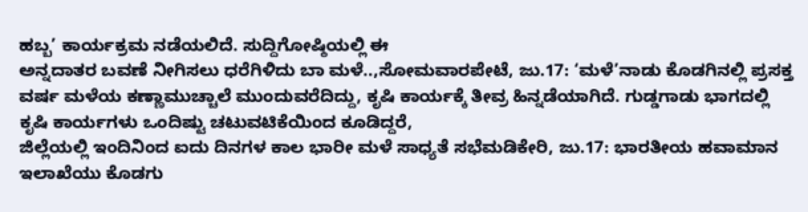ಹಬ್ಬ’ ಕಾರ್ಯಕ್ರಮ ನಡೆಯಲಿದೆ. ಸುದ್ದಿಗೋಷ್ಠಿಯಲ್ಲಿ ಈ
ಅನ್ನದಾತರ ಬವಣೆ ನೀಗಿಸಲು ಧರೆಗಿಳಿದು ಬಾ ಮಳೆ..,ಸೋಮವಾರಪೇಟೆ, ಜು.17: ‘ಮಳೆ’ನಾಡು ಕೊಡಗಿನಲ್ಲಿ ಪ್ರಸಕ್ತ ವರ್ಷ ಮಳೆಯ ಕಣ್ಣಾಮುಚ್ಚಾಲೆ ಮುಂದುವರೆದಿದ್ದು, ಕೃಷಿ ಕಾರ್ಯಕ್ಕೆ ತೀವ್ರ ಹಿನ್ನಡೆಯಾಗಿದೆ. ಗುಡ್ಡಗಾಡು ಭಾಗದಲ್ಲಿ ಕೃಷಿ ಕಾರ್ಯಗಳು ಒಂದಿಷ್ಟು ಚಟುವಟಿಕೆಯಿಂದ ಕೂಡಿದ್ದರೆ,
ಜಿಲ್ಲೆಯಲ್ಲಿ ಇಂದಿನಿಂದ ಐದು ದಿನಗಳ ಕಾಲ ಭಾರೀ ಮಳೆ ಸಾಧ್ಯತೆ ಸಭೆಮಡಿಕೇರಿ, ಜು.17: ಭಾರತೀಯ ಹವಾಮಾನ ಇಲಾಖೆಯು ಕೊಡಗು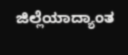ಜಿಲ್ಲೆಯಾದ್ಯಾಂತ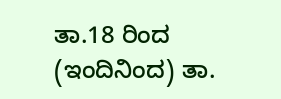ತಾ.18 ರಿಂದ (ಇಂದಿನಿಂದ) ತಾ.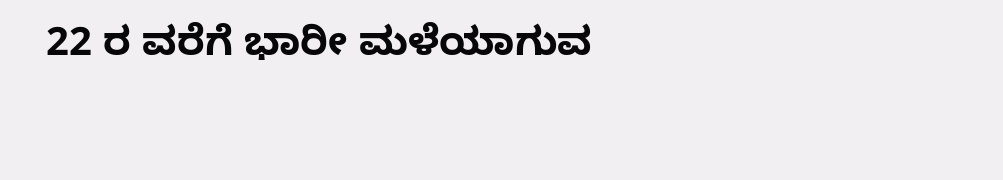22 ರ ವರೆಗೆ ಭಾರೀ ಮಳೆಯಾಗುವ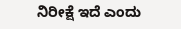ನಿರೀಕ್ಷೆ ಇದೆ ಎಂದು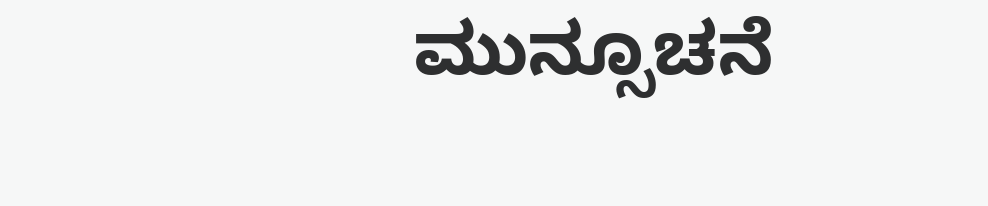ಮುನ್ಸೂಚನೆ